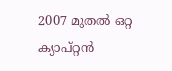2007 മുതല്‍ ഒറ്റ ക്യാപ്റ്റന്‍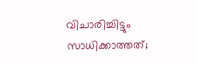വിചാരിച്ചിട്ടും സാധിക്കാത്തത്;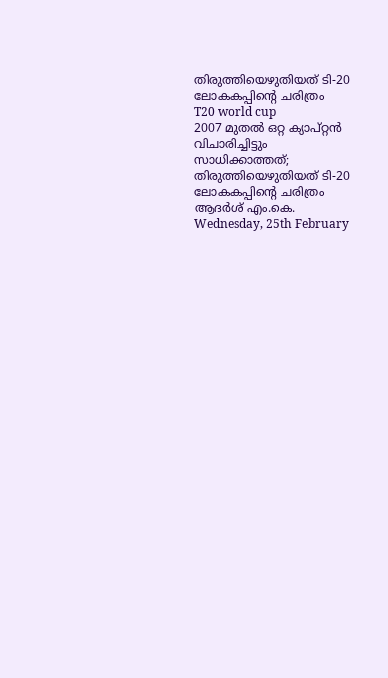തിരുത്തിയെഴുതിയത് ടി-20 ലോകകപ്പിന്റെ ചരിത്രം
T20 world cup
2007 മുതല്‍ ഒറ്റ ക്യാപ്റ്റന്‍ വിചാരിച്ചിട്ടും സാധിക്കാത്തത്; തിരുത്തിയെഴുതിയത് ടി-20 ലോകകപ്പിന്റെ ചരിത്രം
ആദര്‍ശ് എം.കെ.
Wednesday, 25th February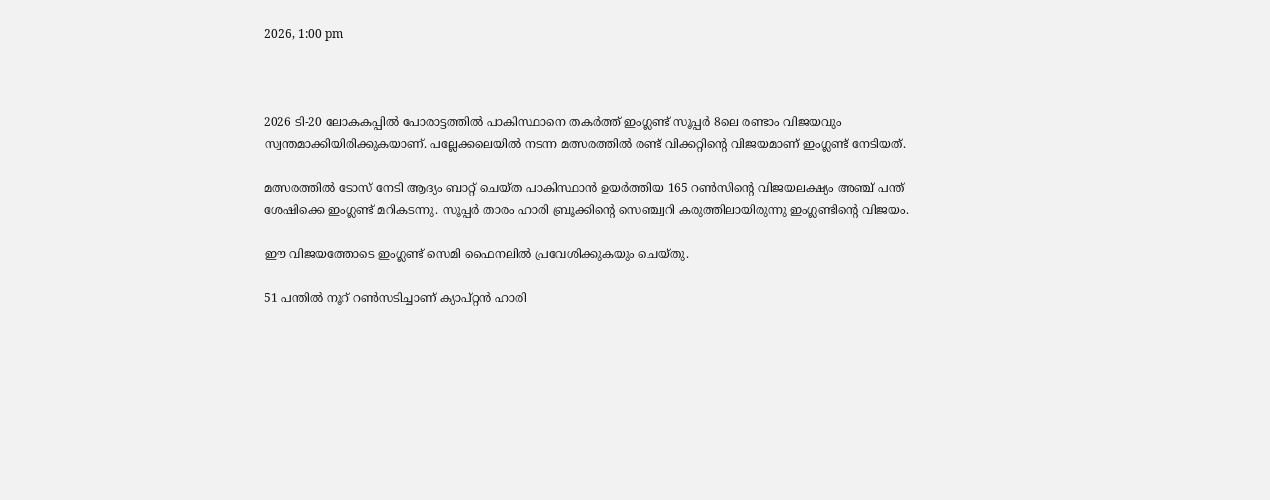2026, 1:00 pm



2026 ടി-20 ലോകകപ്പില്‍ പോരാട്ടത്തില്‍ പാകിസ്ഥാനെ തകര്‍ത്ത് ഇംഗ്ലണ്ട് സൂപ്പര്‍ 8ലെ രണ്ടാം വിജയവും സ്വന്തമാക്കിയിരിക്കുകയാണ്. പല്ലേക്കലെയില്‍ നടന്ന മത്സരത്തില്‍ രണ്ട് വിക്കറ്റിന്റെ വിജയമാണ് ഇംഗ്ലണ്ട് നേടിയത്.

മത്സരത്തില്‍ ടോസ് നേടി ആദ്യം ബാറ്റ് ചെയ്ത പാകിസ്ഥാന്‍ ഉയര്‍ത്തിയ 165 റണ്‍സിന്റെ വിജയലക്ഷ്യം അഞ്ച് പന്ത് ശേഷിക്കെ ഇംഗ്ലണ്ട് മറികടന്നു. സൂപ്പര്‍ താരം ഹാരി ബ്രൂക്കിന്റെ സെഞ്ച്വറി കരുത്തിലായിരുന്നു ഇംഗ്ലണ്ടിന്റെ വിജയം.

ഈ വിജയത്തോടെ ഇംഗ്ലണ്ട് സെമി ഫൈനലില്‍ പ്രവേശിക്കുകയും ചെയ്തു.

51 പന്തില്‍ നൂറ് റണ്‍സടിച്ചാണ് ക്യാപ്റ്റന്‍ ഹാരി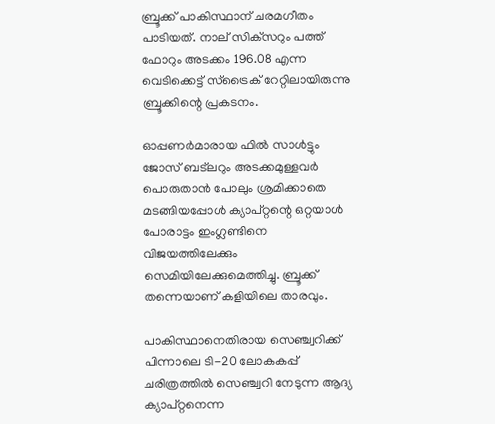ബ്രൂക്ക് പാകിസ്ഥാന് ചരമഗീതം പാടിയത്. നാല് സിക്‌സറും പത്ത് ഫോറും അടക്കം 196.08 എന്ന വെടിക്കെട്ട് സ്‌ട്രൈക് റേറ്റിലായിരുന്നു ബ്രൂക്കിന്റെ പ്രകടനം.

ഓപ്പണര്‍മാരായ ഫില്‍ സാള്‍ട്ടും ജോസ് ബട്‌ലറും അടക്കമുള്ളവര്‍ പൊരുതാന്‍ പോലും ശ്രമിക്കാതെ മടങ്ങിയപ്പോള്‍ ക്യാപ്റ്റന്റെ ഒറ്റയാള്‍ പോരാട്ടം ഇംഗ്ലണ്ടിനെ വിജയത്തിലേക്കും സെമിയിലേക്കുമെത്തിച്ചു. ബ്രൂക്ക് തന്നെയാണ് കളിയിലെ താരവും.

പാകിസ്ഥാനെതിരായ സെഞ്ച്വറിക്ക് പിന്നാലെ ടി-20 ലോകകപ്പ് ചരിത്രത്തില്‍ സെഞ്ച്വറി നേടുന്ന ആദ്യ ക്യാപ്റ്റനെന്ന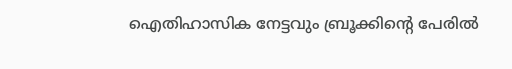ഐതിഹാസിക നേട്ടവും ബ്രൂക്കിന്റെ പേരില്‍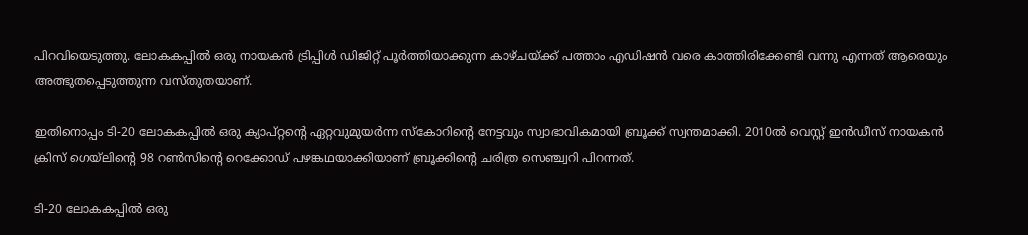പിറവിയെടുത്തു. ലോകകപ്പില്‍ ഒരു നായകന്‍ ട്രിപ്പിള്‍ ഡിജിറ്റ് പൂര്‍ത്തിയാക്കുന്ന കാഴ്ചയ്ക്ക് പത്താം എഡിഷന്‍ വരെ കാത്തിരിക്കേണ്ടി വന്നു എന്നത് ആരെയും അത്ഭുതപ്പെടുത്തുന്ന വസ്തുതയാണ്.

ഇതിനൊപ്പം ടി-20 ലോകകപ്പില്‍ ഒരു ക്യാപ്റ്റന്റെ ഏറ്റവുമുയര്‍ന്ന സ്‌കോറിന്റെ നേട്ടവും സ്വാഭാവികമായി ബ്രൂക്ക് സ്വന്തമാക്കി. 2010ല്‍ വെസ്റ്റ് ഇന്‍ഡീസ് നായകന്‍ ക്രിസ് ഗെയ്‌ലിന്റെ 98 റണ്‍സിന്റെ റെക്കോഡ് പഴങ്കഥയാക്കിയാണ് ബ്രൂക്കിന്റെ ചരിത്ര സെഞ്ച്വറി പിറന്നത്.

ടി-20 ലോകകപ്പില്‍ ഒരു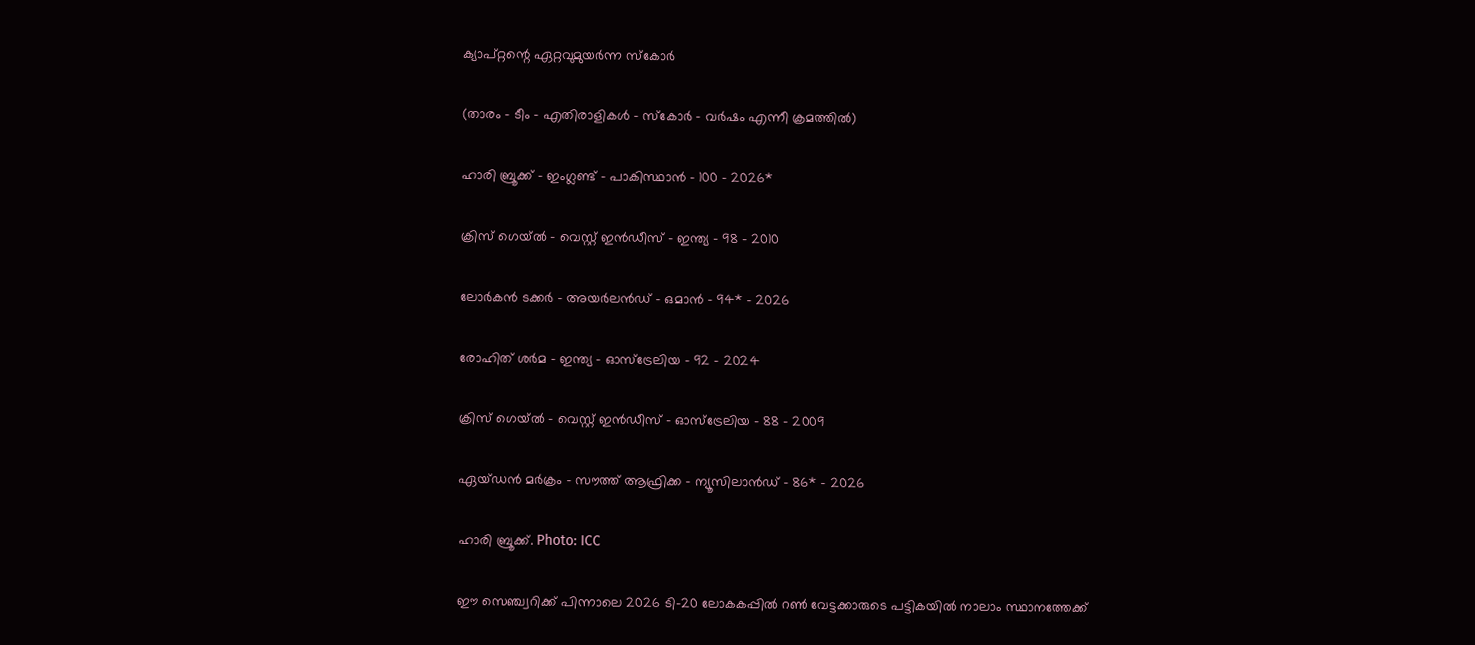ക്യാപ്റ്റന്റെ ഏറ്റവുമുയര്‍ന്ന സ്‌കോര്‍

(താരം – ടീം – എതിരാളികള്‍ – സ്‌കോര്‍ – വര്‍ഷം എന്നീ ക്രമത്തില്‍)

ഹാരി ബ്രൂക്ക് – ഇംഗ്ലണ്ട് – പാകിസ്ഥാന്‍ – 100 – 2026*

ക്രിസ് ഗെയ്ല്‍ – വെസ്റ്റ് ഇന്‍ഡീസ് – ഇന്ത്യ – 98 – 2010

ലോര്‍കന്‍ ടക്കര്‍ – അയര്‍ലന്‍ഡ് – ഒമാന്‍ – 94* – 2026

രോഹിത് ശര്‍മ – ഇന്ത്യ – ഓസ്‌ട്രേലിയ – 92 – 2024

ക്രിസ് ഗെയ്ല്‍ – വെസ്റ്റ് ഇന്‍ഡീസ് – ഓസ്‌ട്രേലിയ – 88 – 2009

ഏയ്ഡന്‍ മര്‍ക്രം – സൗത്ത് ആഫ്രിക്ക – ന്യൂസിലാന്‍ഡ് – 86* – 2026

ഹാരി ബ്രൂക്ക്. Photo: ICC

ഈ സെഞ്ച്വറിക്ക് പിന്നാലെ 2026 ടി-20 ലോകകപ്പില്‍ റണ്‍ വേട്ടക്കാരുടെ പട്ടികയില്‍ നാലാം സ്ഥാനത്തേക്ക്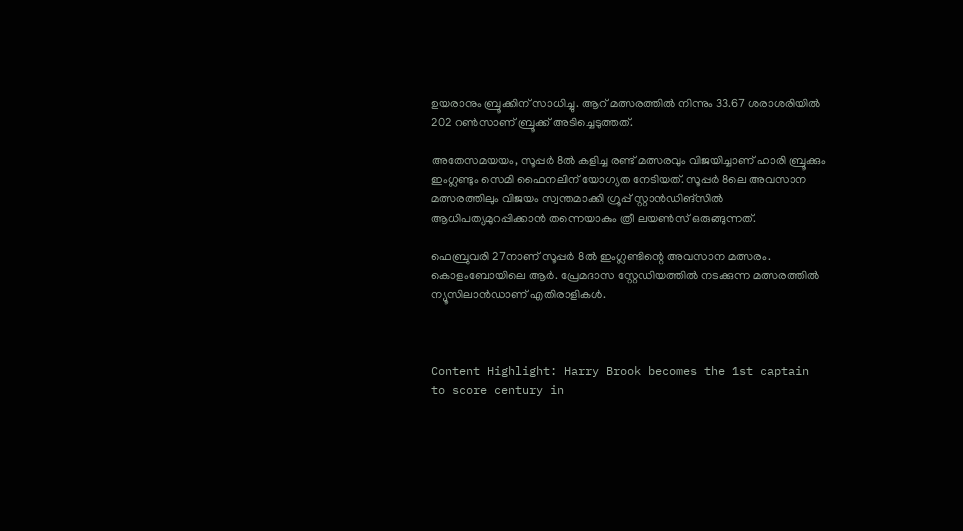ഉയരാനും ബ്രൂക്കിന് സാധിച്ചു. ആറ് മത്സരത്തില്‍ നിന്നും 33.67 ശരാശരിയില്‍ 202 റണ്‍സാണ് ബ്രൂക്ക് അടിച്ചെടുത്തത്.

അതേസമയയം, സൂപ്പര്‍ 8ല്‍ കളിച്ച രണ്ട് മത്സരവും വിജയിച്ചാണ് ഹാരി ബ്രൂക്കും ഇംഗ്ലണ്ടും സെമി ഫൈനലിന് യോഗ്യത നേടിയത്. സൂപ്പര്‍ 8ലെ അവസാന മത്സരത്തിലും വിജയം സ്വന്തമാക്കി ഗ്രൂപ്പ് സ്റ്റാന്‍ഡിങ്‌സില്‍ ആധിപത്യമുറപ്പിക്കാന്‍ തന്നെയാകും ത്രീ ലയണ്‍സ് ഒരുങ്ങുന്നത്.

ഫെബ്രുവരി 27നാണ് സൂപ്പര്‍ 8ല്‍ ഇംഗ്ലണ്ടിന്റെ അവസാന മത്സരം. കൊളംബോയിലെ ആര്‍. പ്രേമദാസ സ്റ്റേഡിയത്തില്‍ നടക്കുന്ന മത്സരത്തില്‍ ന്യൂസിലാന്‍ഡാണ് എതിരാളികള്‍.



Content Highlight: Harry Brook becomes the 1st captain to score century in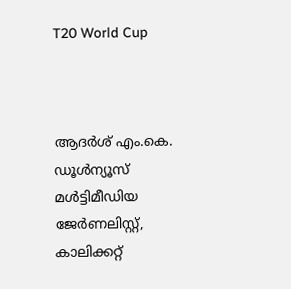T20 World Cup



ആദര്‍ശ് എം.കെ.
ഡൂള്‍ന്യൂസ് മള്‍ട്ടിമീഡിയ ജേര്‍ണലിസ്റ്റ്, കാലിക്കറ്റ്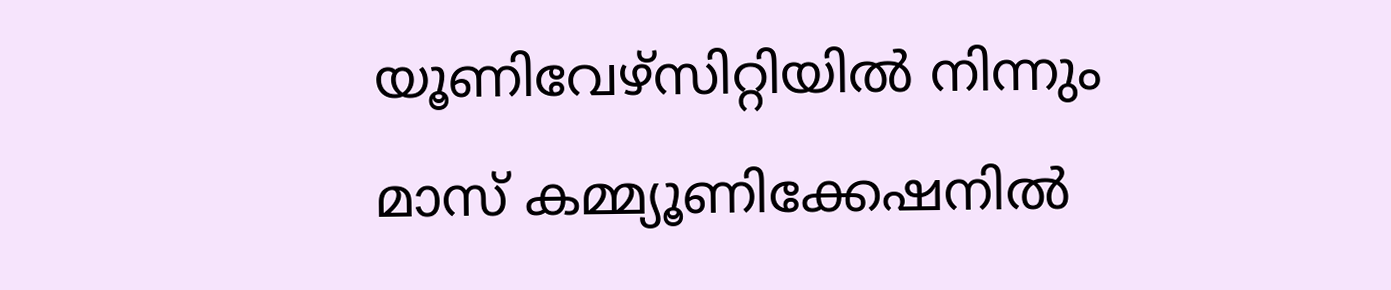യൂണിവേഴ്സിറ്റിയില്‍ നിന്നും മാസ് കമ്മ്യൂണിക്കേഷനില്‍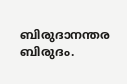ബിരുദാനന്തര ബിരുദം.